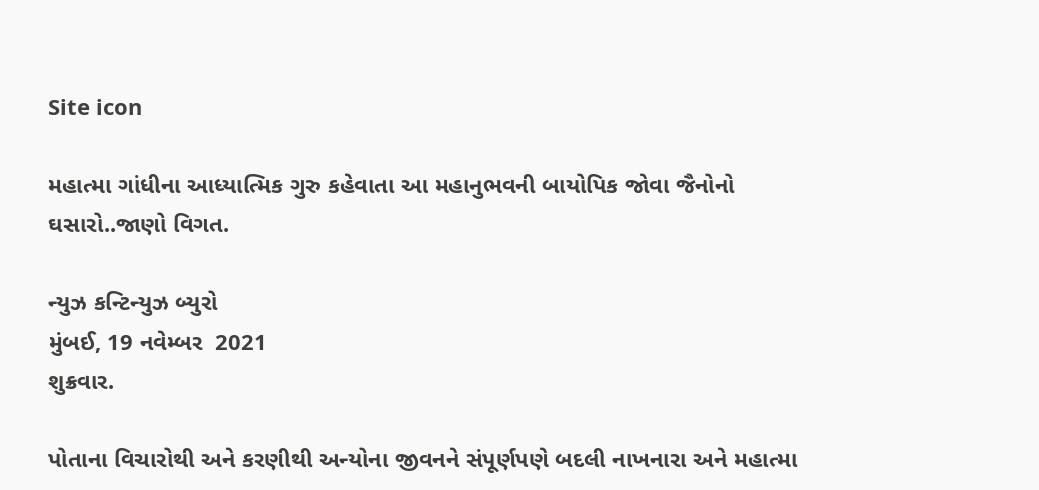Site icon

મહાત્મા ગાંધીના આધ્યાત્મિક ગુરુ કહેવાતા આ મહાનુભવની બાયોપિક જોવા જૈનોનો ઘસારો..જાણો વિગત.

ન્યુઝ કન્ટિન્યુઝ બ્યુરો
મુંબઈ, 19 નવેમ્બર  2021
શુક્રવાર.

પોતાના વિચારોથી અને કરણીથી અન્યોના જીવનને સંપૂર્ણપણે બદલી નાખનારા અને મહાત્મા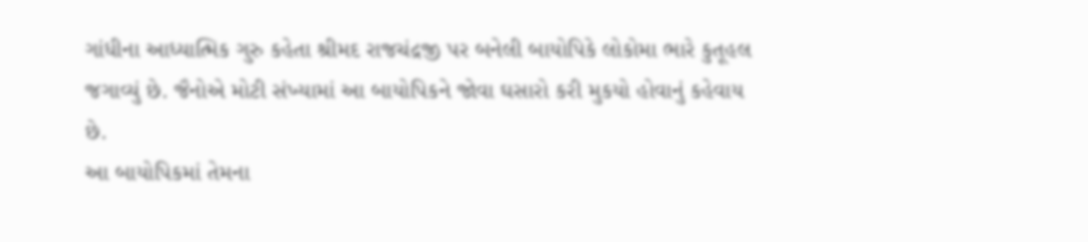ગાંધીના આધ્યાત્મિક ગુરુ કહેતા શ્રીમદ રાજચંદ્રજી પર બનેલી બાયોપિકે લોકોમા ભારે કુતૂહલ જગાવ્યું છે. જૈનોએ મોટી સંખ્યામાં આ બાયોપિકને જોવા ઘસારો કરી મુકયો હોવાનું કહેવાય છે.
આ બાયોપિકમાં તેમના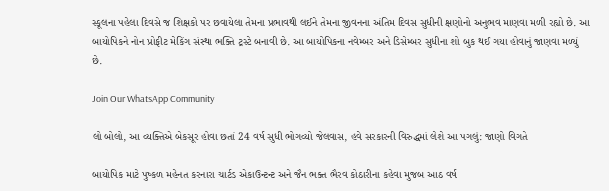સ્કૂલના પહેલા દિવસે જ શિક્ષકો પર છવાયેલા તેમના પ્રભાવથી લઈને તેમના જીવનના અંતિમ દિવસ સુધીની ક્ષણોનો અનુભવ માણવા મળી રહ્યો છે. આ બાયોપિકને નોન પ્રોફીટ મેકિંગ સંસ્થા ભક્તિ ટ્રસ્ટે બનાવી છે. આ બાયોપિકના નવેમ્બર અને ડિસેમ્બર સુધીના શો બુક થઈ ગયા હોવાનું જાણવા મળ્યું છે.

Join Our WhatsApp Community

લો બોલો, આ વ્યક્તિએ બેકસૂર હોવા છતાં 24 વર્ષ સુધી ભોગવ્યો જેલવાસ, હવે સરકારની વિરુદ્ધમાં લેશે આ પગલું: જાણો વિગતે

બાયોપિક માટે પુષ્કળ મહેનત કરનારા ચાર્ટડ એકાઉન્ટન્ટ અને જૈન ભક્ત ભૈરવ કોઠારીના કહેવા મુજબ આઠ વર્ષ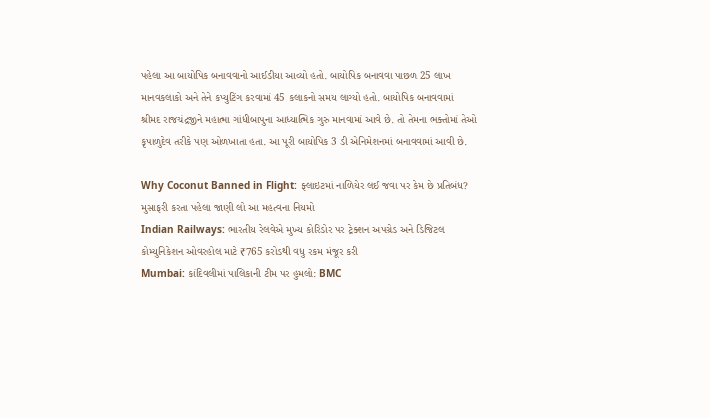પહેલા આ બાયોપિક બનાવવાનો આઈડીયા આવ્યો હતો. બાયોપિક બનાવવા પાછળ 25 લાખ માનવકલાકો અને તેને કપ્યુટિંગ કરવામાં 45 કલાકનો સમય લાગ્યો હતો. બાયોપિક બનાવવામાં
શ્રીમદ રાજચંદ્રજીને મહાત્મા ગાંધીબાપુના આધ્યાત્મિક ગુરુ માનવામાં આવે છે. તો તેમના ભક્તોમાં તેઓ કૃપાળુદેવ તરીકે પણ ઓળખાતા હતા. આ પૂરી બાયોપિક 3 ડી એનિમેશનમાં બનાવવામાં આવી છે.

Why Coconut Banned in Flight: ફ્લાઇટમાં નાળિયેર લઈ જવા પર કેમ છે પ્રતિબંધ? મુસાફરી કરતા પહેલા જાણી લો આ મહત્વના નિયમો
Indian Railways: ભારતીય રેલવેએ મુખ્ય કોરિડોર પર ટ્રેક્શન અપગ્રેડ અને ડિજિટલ કોમ્યુનિકેશન ઓવરહોલ માટે ₹765 કરોડથી વધુ રકમ મંજૂર કરી
Mumbai: કાંદિવલીમાં પાલિકાની ટીમ પર હુમલો: BMC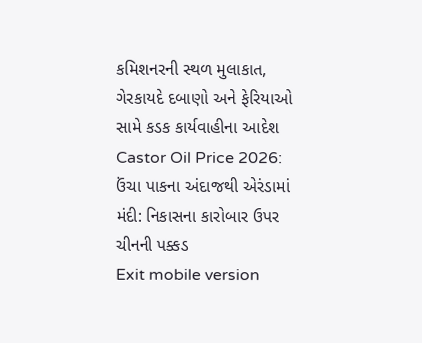કમિશનરની સ્થળ મુલાકાત, ગેરકાયદે દબાણો અને ફેરિયાઓ સામે કડક કાર્યવાહીના આદેશ
Castor Oil Price 2026: ઉંચા પાકના અંદાજથી એરંડામાં મંદી: નિકાસના કારોબાર ઉપર ચીનની પક્કડ
Exit mobile version